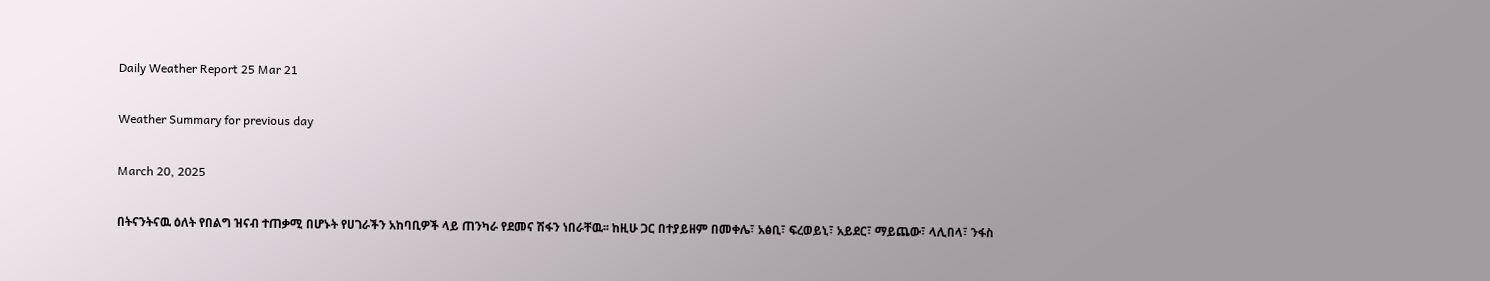Daily Weather Report 25 Mar 21

Weather Summary for previous day

March 20, 2025

በትናንትናዉ ዕለት የበልግ ዝናብ ተጠቃሚ በሆኑት የሀገራችን አከባቢዎች ላይ ጠንካራ የደመና ሽፋን ነበራቸዉ፡፡ ከዚሁ ጋር በተያይዘም በመቀሌ፣ አፅቢ፣ ፍረወይኒ፣ አይደር፣ ማይጨው፣ ላሊበላ፣ ንፋስ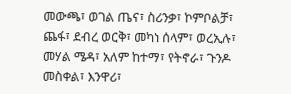መውጫ፣ ወገል ጤና፣ ስሪንቃ፣ ኮምቦልቻ፣ ጨፋ፣ ደብረ ወርቅ፣ መካነ ሰላም፣ ወረኢሉ፣ መሃል ሜዳ፣ አለም ከተማ፣ የትኖራ፣ ጉንዶ መስቀል፣ እንዋሪ፣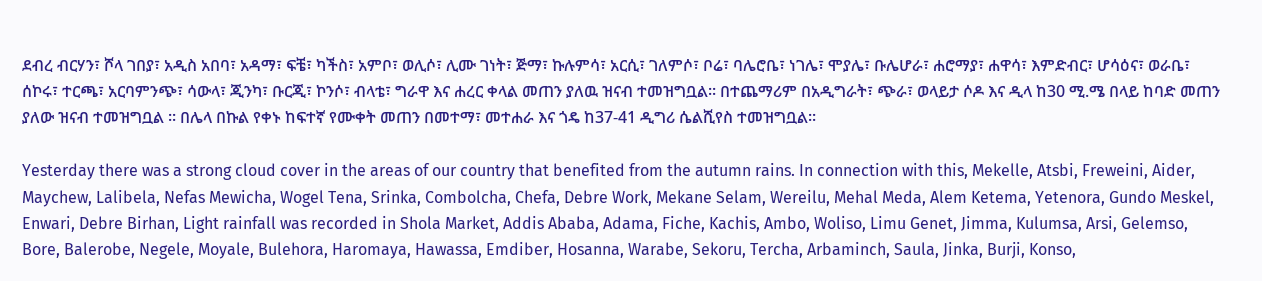ደብረ ብርሃን፣ ሾላ ገበያ፣ አዲስ አበባ፣ አዳማ፣ ፍቼ፣ ካችስ፣ አምቦ፣ ወሊሶ፣ ሊሙ ገነት፣ ጅማ፣ ኩሉምሳ፣ አርሲ፣ ገለምሶ፣ ቦሬ፣ ባሌሮቤ፣ ነገሌ፣ ሞያሌ፣ ቡሌሆራ፣ ሐሮማያ፣ ሐዋሳ፣ እምድብር፣ ሆሳዕና፣ ወራቤ፣ ሰኮሩ፣ ተርጫ፣ አርባምንጭ፣ ሳውላ፣ ጂንካ፣ ቡርጂ፣ ኮንሶ፣ ብላቴ፣ ግራዋ እና ሐረር ቀላል መጠን ያለዉ ዝናብ ተመዝግቧል፡፡ በተጨማሪም በአዲግራት፣ ጭራ፣ ወላይታ ሶዶ እና ዲላ ከ30 ሚ.ሜ በላይ ከባድ መጠን ያለው ዝናብ ተመዝግቧል ፡፡ በሌላ በኩል የቀኑ ከፍተኛ የሙቀት መጠን በመተማ፣ መተሐራ እና ጎዴ ከ37-41 ዲግሪ ሴልሺየስ ተመዝግቧል፡፡

Yesterday there was a strong cloud cover in the areas of our country that benefited from the autumn rains. In connection with this, Mekelle, Atsbi, Freweini, Aider, Maychew, Lalibela, Nefas Mewicha, Wogel Tena, Srinka, Combolcha, Chefa, Debre Work, Mekane Selam, Wereilu, Mehal Meda, Alem Ketema, Yetenora, Gundo Meskel, Enwari, Debre Birhan, Light rainfall was recorded in Shola Market, Addis Ababa, Adama, Fiche, Kachis, Ambo, Woliso, Limu Genet, Jimma, Kulumsa, Arsi, Gelemso, Bore, Balerobe, Negele, Moyale, Bulehora, Haromaya, Hawassa, Emdiber, Hosanna, Warabe, Sekoru, Tercha, Arbaminch, Saula, Jinka, Burji, Konso,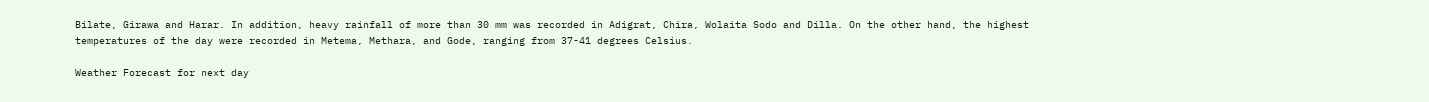Bilate, Girawa and Harar. In addition, heavy rainfall of more than 30 mm was recorded in Adigrat, Chira, Wolaita Sodo and Dilla. On the other hand, the highest temperatures of the day were recorded in Metema, Methara, and Gode, ranging from 37-41 degrees Celsius.

Weather Forecast for next day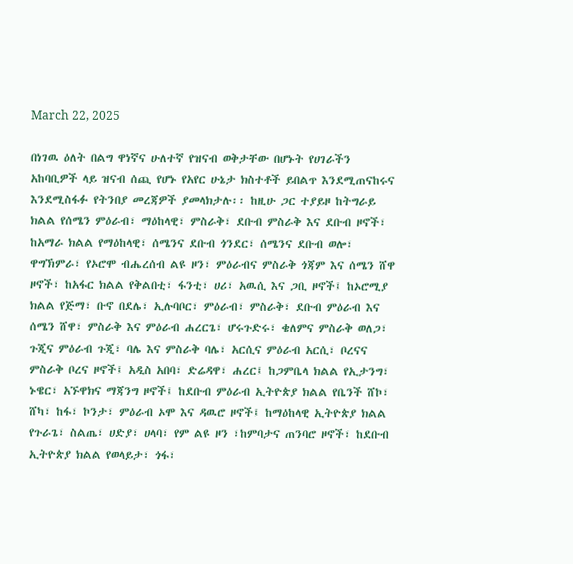March 22, 2025

በነገዉ ዕለት በልግ ዋነኛና ሁለተኛ የዝናብ ወቅታቸው በሆኑት የሀገራችን አከባቢዎች ላይ ዝናብ ሰጪ የሆኑ የአየር ሁኔታ ክስተቶች ይበልጥ እንደሚጠናከሩና እንደሚስፋፉ የትንበያ መረጃዎች ያመላክታሉ፡፡ ከዚሁ ጋር ተያይዞ ከትግራይ ክልል የሰሜን ምዕራብ፣ ማዕከላዊ፣ ምስራቅ፣ ደቡብ ምስራቅ እና ደቡብ ዞኖች፣ ከአማራ ክልል የማዕከላዊ፣ ሰሜንና ደቡብ ጎንደር፣ ሰሜንና ደቡብ ወሎ፣ ዋግኽምራ፣ የኦሮሞ ብሔረሰብ ልዩ ዞን፣ ምዕራብና ምስራቅ ጎጃም እና ሰሜን ሸዋ ዞኖች፣ ከአፋር ክልል የቅልበቲ፣ ፋንቲ፣ ሀሪ፣ አዉሲ እና ጋቢ ዞኖች፤ ከኦሮሚያ ክልል የጅማ፣ ቡኖ በደሌ፣ ኢሉባቦር፣ ምዕራብ፣ ምስራቅ፣ ደቡብ ምዕራብ እና ሰሜን ሸዋ፣ ምስራቅ እና ምዕራብ ሐረርጌ፣ ሆሩጉድሩ፣ ቄለምና ምስራቅ ወለጋ፣ ጉጂና ምዕራብ ጉጂ፣ ባሌ እና ምስራቅ ባሌ፣ አርሲና ምዕራብ አርሲ፣ ቦረናና ምስራቅ ቦረና ዞኖች፤ አዲስ አበባ፣ ድሬዳዋ፣ ሐረር፤ ከጋምቤላ ክልል የኢታንግ፣ ኑዌር፣ አኙዋክና ማጃንግ ዞኖች፤ ከደቡብ ምዕራብ ኢትዮጵያ ክልል የቤንች ሸኮ፣ ሸካ፣ ከፋ፣ ኮንታ፣ ምዕራብ ኦሞ እና ዳዉሮ ዞኖች፤ ከማዕከላዊ ኢትዮጵያ ክልል የጉራጌ፣ ስልጤ፣ ሀድያ፣ ሀላባ፣ የም ልዩ ዞን ፣ከምባታና ጠንባሮ ዞኖች፣ ከደቡብ ኢትዮጵያ ክልል የወላይታ፣ ጎፋ፣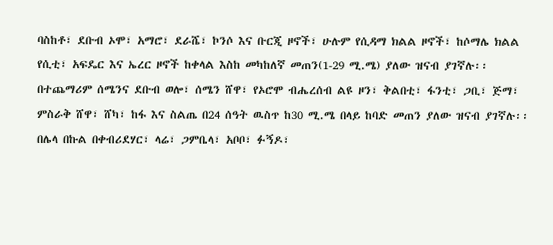ባስከቶ፣ ደቡብ ኦሞ፣ አማሮ፣ ደራሼ፣ ኮንሶ እና ቡርጂ ዞኖች፣ ሁሉም የሲዳማ ክልል ዞኖች፣ ከሶማሌ ክልል የሲቲ፣ አፍዴር እና ኤረር ዞኖች ከቀላል እስከ መካከለኛ መጠን(1-29 ሚ.ሜ) ያለው ዝናብ ያገኛሉ፡፡ በተጨማሪም ሰሜንና ደቡብ ወሎ፣ ሰሜን ሸዋ፣ የኦሮሞ ብሔረሰብ ልዩ ዞን፣ ቅልበቲ፣ ፋንቲ፣ ጋቢ፣ ጅማ፣ ምስራቅ ሸዋ፣ ሸካ፣ ከፋ እና ስልጤ በ24 ሰዓት ዉስጥ ከ30 ሚ.ሜ በላይ ከባድ መጠን ያለው ዝናብ ያገኛሉ፡፡ በሌላ በኩል በቀብሪደሃር፣ ላሬ፣ ጋምቤላ፣ አቦቦ፣ ፉኝዶ፣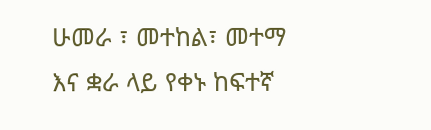ሁመራ ፣ መተከል፣ መተማ እና ቋራ ላይ የቀኑ ከፍተኛ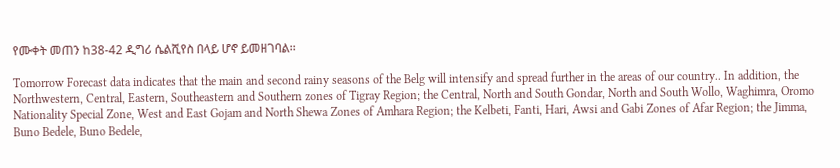የሙቀት መጠን ከ38-42 ዲግሪ ሴልሺየስ በላይ ሆኖ ይመዘገባል፡፡

Tomorrow Forecast data indicates that the main and second rainy seasons of the Belg will intensify and spread further in the areas of our country.. In addition, the Northwestern, Central, Eastern, Southeastern and Southern zones of Tigray Region; the Central, North and South Gondar, North and South Wollo, Waghimra, Oromo Nationality Special Zone, West and East Gojam and North Shewa Zones of Amhara Region; the Kelbeti, Fanti, Hari, Awsi and Gabi Zones of Afar Region; the Jimma, Buno Bedele, Buno Bedele,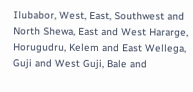Ilubabor, West, East, Southwest and North Shewa, East and West Hararge, Horugudru, Kelem and East Wellega, Guji and West Guji, Bale and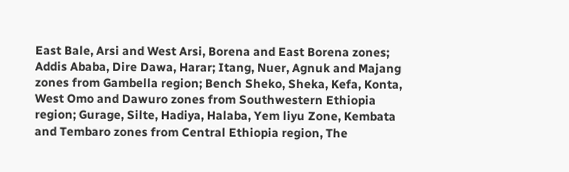East Bale, Arsi and West Arsi, Borena and East Borena zones; Addis Ababa, Dire Dawa, Harar; Itang, Nuer, Agnuk and Majang zones from Gambella region; Bench Sheko, Sheka, Kefa, Konta, West Omo and Dawuro zones from Southwestern Ethiopia region; Gurage, Silte, Hadiya, Halaba, Yem liyu Zone, Kembata and Tembaro zones from Central Ethiopia region, The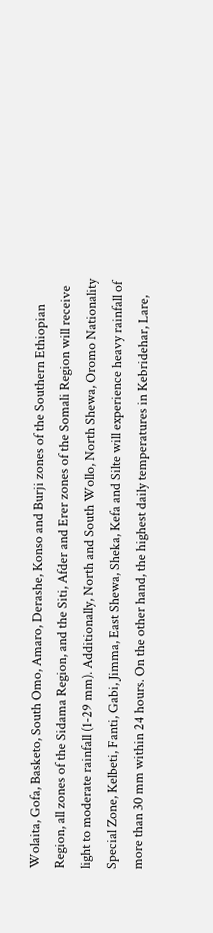Wolaita, Gofa, Basketo, South Omo, Amaro, Derashe, Konso and Burji zones of the Southern Ethiopian Region, all zones of the Sidama Region, and the Siti, Afder and Erer zones of the Somali Region will receive light to moderate rainfall (1-29 mm). Additionally, North and South Wollo, North Shewa, Oromo Nationality Special Zone, Kelbeti, Fanti, Gabi, Jimma, East Shewa, Sheka, Kefa and Silte will experience heavy rainfall of more than 30 mm within 24 hours. On the other hand, the highest daily temperatures in Kebridehar, Lare,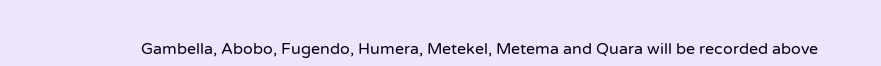Gambella, Abobo, Fugendo, Humera, Metekel, Metema and Quara will be recorded above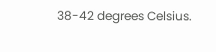38-42 degrees Celsius.